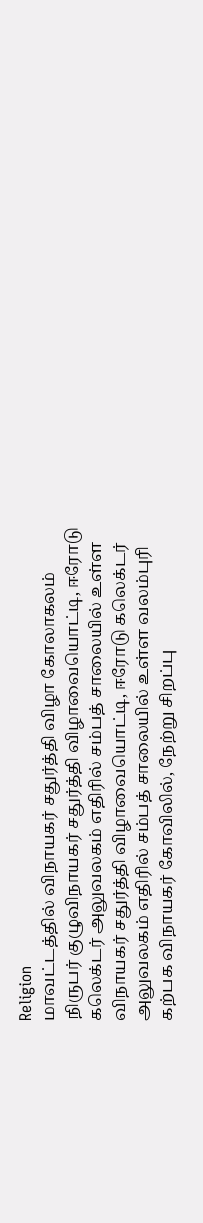Religion
மாவட்டத்தில் விநாயகர் சதுர்த்தி விழா கோலாகலம்
நிருபர் குழுவிநாயகர் சதுர்த்தி விழாவையொட்டி, ஈரோடு கலெக்டர் அலுவலகம் எதிரில் சம்பத் சாலையில் உள்ள
விநாயகர் சதுர்த்தி விழாவையொட்டி, ஈரோடு கலெக்டர் அலுவலகம் எதிரில் சம்பத் சாலையில் உள்ள வலம்புரி கற்பக விநாயகர் கோவிலில், நேற்று சிறப்பு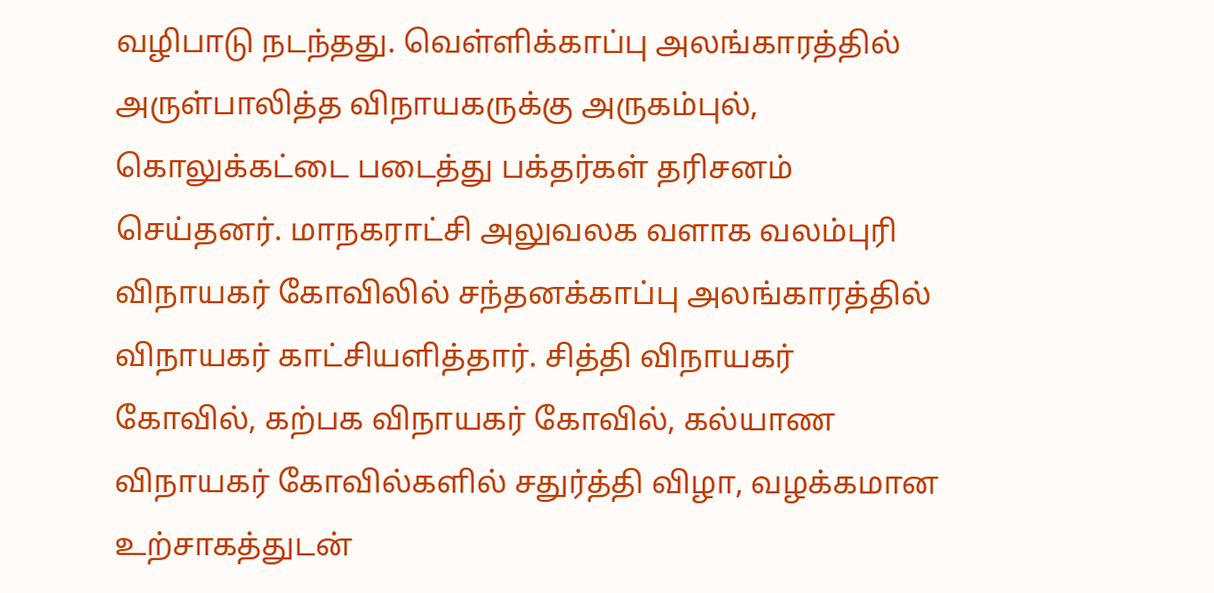வழிபாடு நடந்தது. வெள்ளிக்காப்பு அலங்காரத்தில் அருள்பாலித்த விநாயகருக்கு அருகம்புல், கொலுக்கட்டை படைத்து பக்தர்கள் தரிசனம் செய்தனர். மாநகராட்சி அலுவலக வளாக வலம்புரி விநாயகர் கோவிலில் சந்தனக்காப்பு அலங்காரத்தில் விநாயகர் காட்சியளித்தார். சித்தி விநாயகர் கோவில், கற்பக விநாயகர் கோவில், கல்யாண விநாயகர் கோவில்களில் சதுர்த்தி விழா, வழக்கமான உற்சாகத்துடன்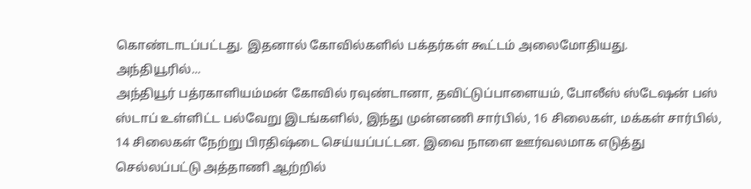கொண்டாடப்பட்டது. இதனால் கோவில்களில் பக்தர்கள் கூட்டம் அலைமோதியது.
அந்தியூரில்...
அந்தியூர் பத்ரகாளியம்மன் கோவில் ரவுண்டானா, தவிட்டுப்பாளையம், போலீஸ் ஸ்டேஷன் பஸ் ஸ்டாப் உள்ளிட்ட பல்வேறு இடங்களில், இந்து முன்னணி சார்பில், 16 சிலைகள், மக்கள் சார்பில், 14 சிலைகள் நேற்று பிரதிஷ்டை செய்யப்பட்டன. இவை நாளை ஊர்வலமாக எடுத்து செல்லப்பட்டு அத்தாணி ஆற்றில்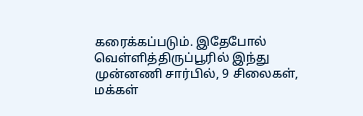கரைக்கப்படும். இதேபோல் வெள்ளித்திருப்பூரில் இந்து முன்னணி சார்பில், 9 சிலைகள், மக்கள்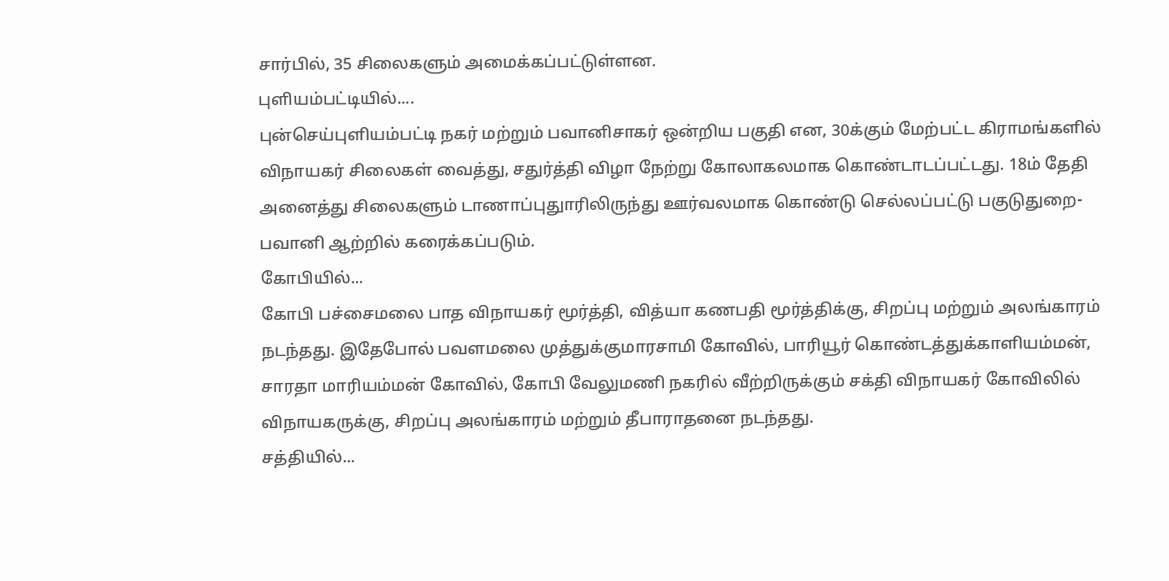சார்பில், 35 சிலைகளும் அமைக்கப்பட்டுள்ளன.
புளியம்பட்டியில்....
புன்செய்புளியம்பட்டி நகர் மற்றும் பவானிசாகர் ஒன்றிய பகுதி என, 30க்கும் மேற்பட்ட கிராமங்களில் விநாயகர் சிலைகள் வைத்து, சதுர்த்தி விழா நேற்று கோலாகலமாக கொண்டாடப்பட்டது. 18ம் தேதி அனைத்து சிலைகளும் டாணாப்புதுாரிலிருந்து ஊர்வலமாக கொண்டு செல்லப்பட்டு பகுடுதுறை-பவானி ஆற்றில் கரைக்கப்படும்.
கோபியில்...
கோபி பச்சைமலை பாத விநாயகர் மூர்த்தி, வித்யா கணபதி மூர்த்திக்கு, சிறப்பு மற்றும் அலங்காரம் நடந்தது. இதேபோல் பவளமலை முத்துக்குமாரசாமி கோவில், பாரியூர் கொண்டத்துக்காளியம்மன், சாரதா மாரியம்மன் கோவில், கோபி வேலுமணி நகரில் வீற்றிருக்கும் சக்தி விநாயகர் கோவிலில் விநாயகருக்கு, சிறப்பு அலங்காரம் மற்றும் தீபாராதனை நடந்தது.
சத்தியில்...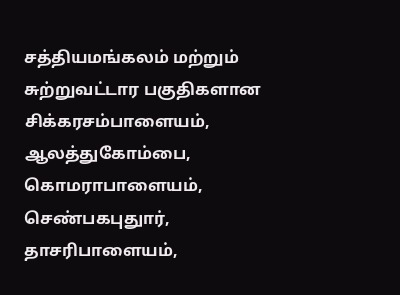சத்தியமங்கலம் மற்றும் சுற்றுவட்டார பகுதிகளான சிக்கரசம்பாளையம், ஆலத்துகோம்பை, கொமராபாளையம், செண்பகபுதுார், தாசரிபாளையம்,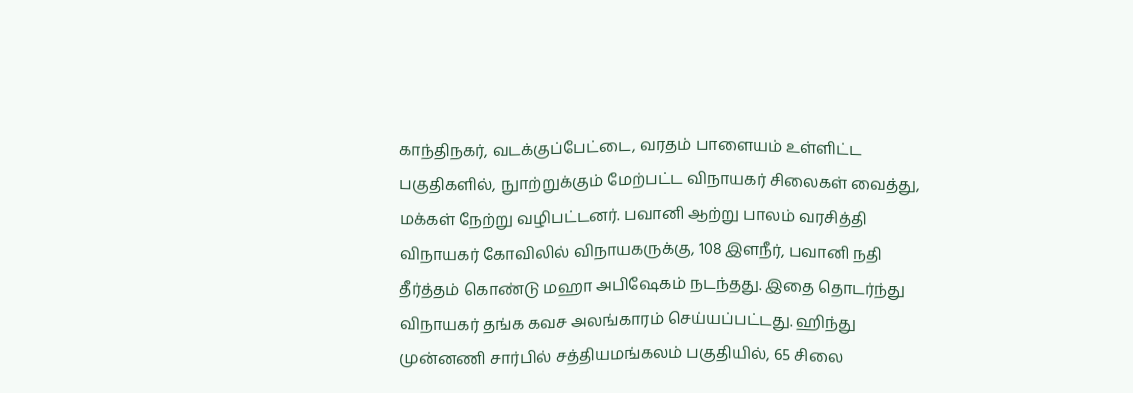காந்திநகர், வடக்குப்பேட்டை, வரதம் பாளையம் உள்ளிட்ட பகுதிகளில், நுாற்றுக்கும் மேற்பட்ட விநாயகர் சிலைகள் வைத்து, மக்கள் நேற்று வழிபட்டனர். பவானி ஆற்று பாலம் வரசித்தி விநாயகர் கோவிலில் விநாயகருக்கு, 108 இளநீர், பவானி நதி தீர்த்தம் கொண்டு மஹா அபிஷேகம் நடந்தது. இதை தொடர்ந்து விநாயகர் தங்க கவச அலங்காரம் செய்யப்பட்டது. ஹிந்து முன்னணி சார்பில் சத்தியமங்கலம் பகுதியில், 65 சிலை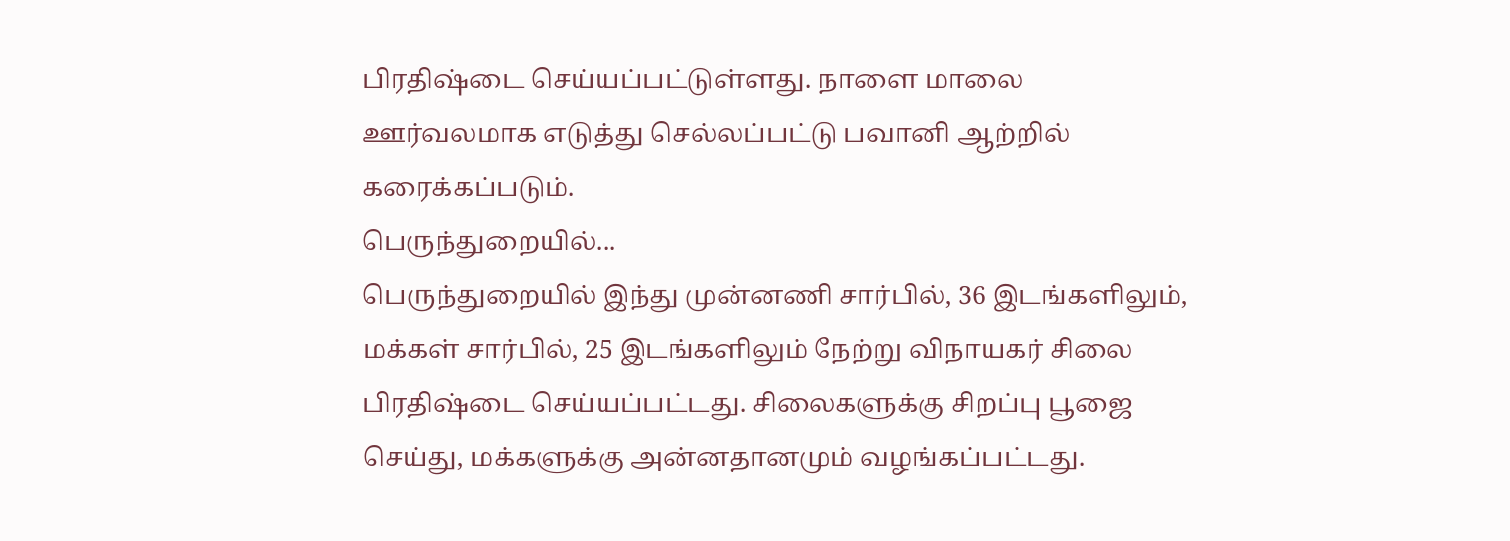பிரதிஷ்டை செய்யப்பட்டுள்ளது. நாளை மாலை ஊர்வலமாக எடுத்து செல்லப்பட்டு பவானி ஆற்றில் கரைக்கப்படும்.
பெருந்துறையில்...
பெருந்துறையில் இந்து முன்னணி சார்பில், 36 இடங்களிலும், மக்கள் சார்பில், 25 இடங்களிலும் நேற்று விநாயகர் சிலை பிரதிஷ்டை செய்யப்பட்டது. சிலைகளுக்கு சிறப்பு பூஜை செய்து, மக்களுக்கு அன்னதானமும் வழங்கப்பட்டது.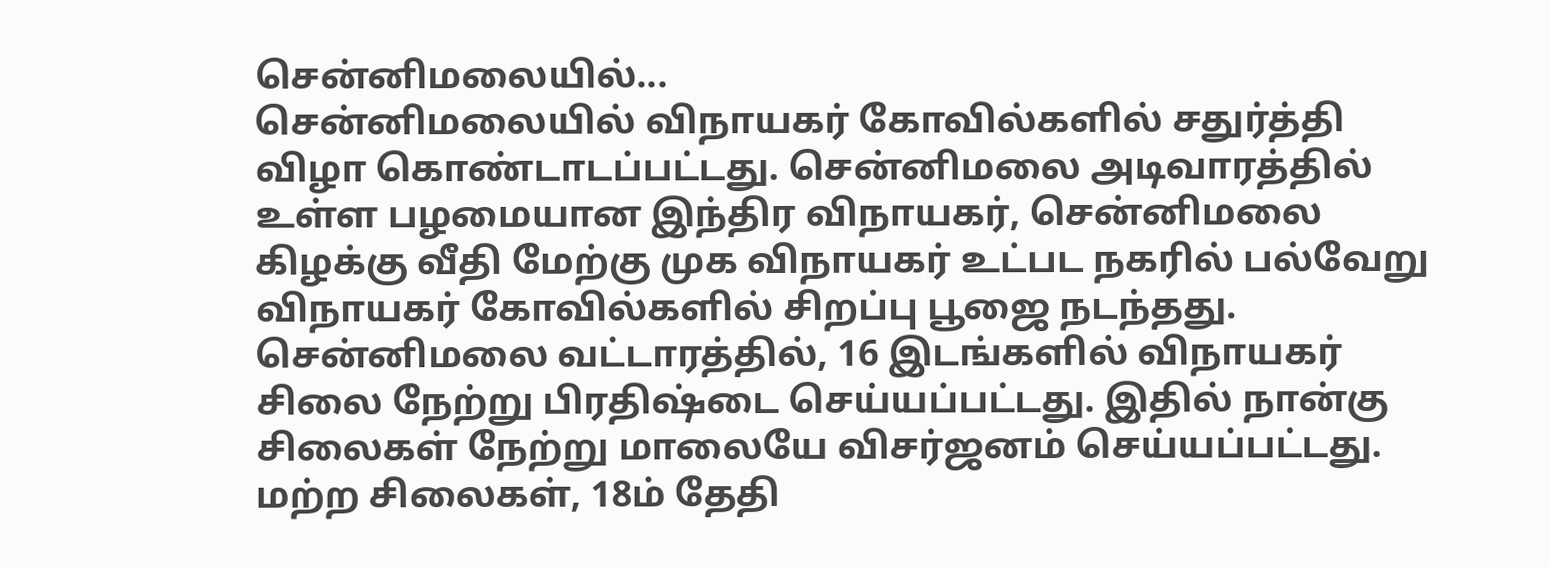சென்னிமலையில்...
சென்னிமலையில் விநாயகர் கோவில்களில் சதுர்த்தி விழா கொண்டாடப்பட்டது. சென்னிமலை அடிவாரத்தில் உள்ள பழமையான இந்திர விநாயகர், சென்னிமலை கிழக்கு வீதி மேற்கு முக விநாயகர் உட்பட நகரில் பல்வேறு விநாயகர் கோவில்களில் சிறப்பு பூஜை நடந்தது.
சென்னிமலை வட்டாரத்தில், 16 இடங்களில் விநாயகர் சிலை நேற்று பிரதிஷ்டை செய்யப்பட்டது. இதில் நான்கு சிலைகள் நேற்று மாலையே விசர்ஜனம் செய்யப்பட்டது. மற்ற சிலைகள், 18ம் தேதி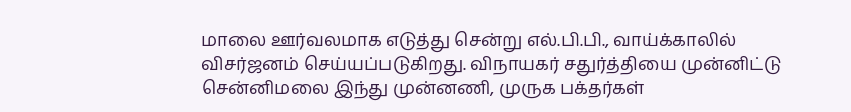மாலை ஊர்வலமாக எடுத்து சென்று எல்.பி.பி., வாய்க்காலில் விசர்ஜனம் செய்யப்படுகிறது. விநாயகர் சதுர்த்தியை முன்னிட்டு சென்னிமலை இந்து முன்னணி, முருக பக்தர்கள்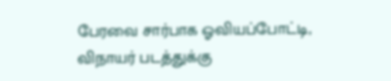பேரவை சார்பாக ஓவியப்போட்டி, விநாயர் படத்துக்கு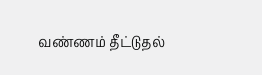வண்ணம் தீட்டுதல்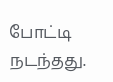போட்டி நடந்தது.